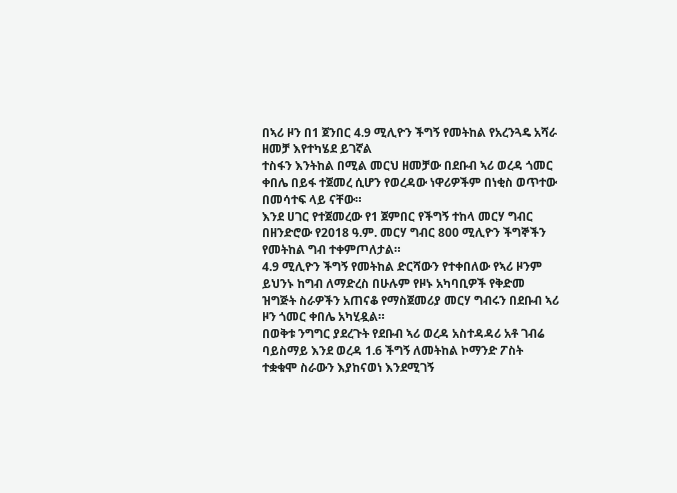በኣሪ ዞን በ1 ጀንበር 4.9 ሚሊዮን ችግኝ የመትከል የአረንጓዴ አሻራ ዘመቻ እየተካሄደ ይገኛል
ተስፋን እንትከል በሚል መርህ ዘመቻው በደቡብ ኣሪ ወረዳ ጎመር ቀበሌ በይፋ ተጀመረ ሲሆን የወረዳው ነዋሪዎችም በነቂስ ወጥተው በመሳተፍ ላይ ናቸው።
እንደ ሀገር የተጀመረው የ1 ጀምበር የችግኝ ተከላ መርሃ ግብር በዘንድሮው የ2018 ዓ.ም. መርሃ ግብር 800 ሚሊዮን ችግኞችን የመትከል ግብ ተቀምጦለታል።
4.9 ሚሊዮን ችግኝ የመትከል ድርሻውን የተቀበለው የኣሪ ዞንም ይህንኑ ከግብ ለማድረስ በሁሉም የዞኑ አካባቢዎች የቅድመ ዝግጅት ስራዎችን አጠናቆ የማስጀመሪያ መርሃ ግብሩን በደቡብ ኣሪ ዞን ጎመር ቀበሌ አካሂዷል።
በወቅቱ ንግግር ያደረጉት የደቡብ ኣሪ ወረዳ አስተዳዳሪ አቶ ገብሬ ባይስማይ እንደ ወረዳ 1.6 ችግኝ ለመትከል ኮማንድ ፖስት ተቋቁሞ ስራውን እያከናወነ እንደሚገኝ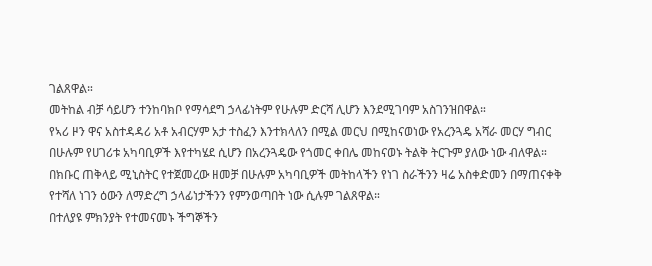ገልጸዋል።
መትከል ብቻ ሳይሆን ተንከባክቦ የማሳደግ ኃላፊነትም የሁሉም ድርሻ ሊሆን እንደሚገባም አስገንዝበዋል።
የኣሪ ዞን ዋና አስተዳዳሪ አቶ አብርሃም አታ ተስፈን እንተክላለን በሚል መርህ በሚከናወነው የአረንጓዴ አሻራ መርሃ ግብር በሁሉም የሀገሪቱ አካባቢዎች እየተካሄደ ሲሆን በአረንጓዴው የጎመር ቀበሌ መከናወኑ ትልቅ ትርጉም ያለው ነው ብለዋል።
በክቡር ጠቅላይ ሚኒስትር የተጀመረው ዘመቻ በሁሉም አካባቢዎች መትከላችን የነገ ስራችንን ዛሬ አስቀድመን በማጠናቀቅ የተሻለ ነገን ዕውን ለማድረግ ኃላፊነታችንን የምንወጣበት ነው ሲሉም ገልጸዋል።
በተለያዩ ምክንያት የተመናመኑ ችግኞችን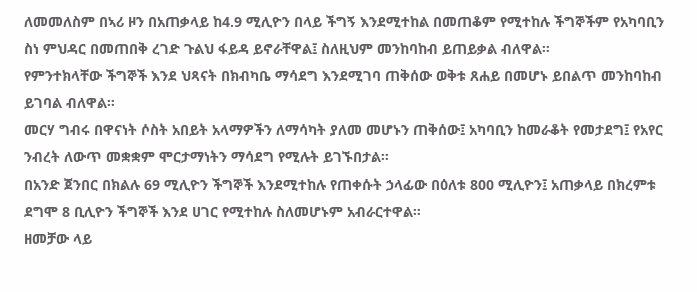ለመመለስም በኣሪ ዞን በአጠቃላይ ከ4.9 ሚሊዮን በላይ ችግኝ እንደሚተከል በመጠቆም የሚተከሉ ችግኞችም የአካባቢን ስነ ምህዳር በመጠበቅ ረገድ ጉልህ ፋይዳ ይኖራቸዋል፤ ስለዚህም መንከባከብ ይጠይቃል ብለዋል።
የምንተክላቸው ችግኞች እንደ ህጻናት በክብካቤ ማሳደግ እንደሚገባ ጠቅሰው ወቅቱ ጸሐይ በመሆኑ ይበልጥ መንከባከብ ይገባል ብለዋል።
መርሃ ግብሩ በዋናነት ሶስት አበይት አላማዎችን ለማሳካት ያለመ መሆኑን ጠቅሰው፤ አካባቢን ከመራቆት የመታደግ፤ የአየር ንብረት ለውጥ መቋቋም ሞርታማነትን ማሳደግ የሚሉት ይገኙበታል።
በአንድ ጀንበር በክልሉ 69 ሚሊዮን ችግኞች እንደሚተከሉ የጠቀሱት ኃላፊው በዕለቱ 800 ሚሊዮን፤ አጠቃላይ በክረምቱ ደግሞ 8 ቢሊዮን ችግኞች እንደ ሀገር የሚተከሉ ስለመሆኑም አብራርተዋል።
ዘመቻው ላይ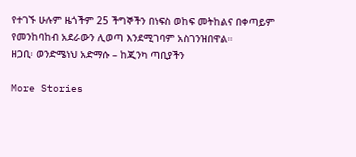የተገኙ ሁሉም ዜጎችም 25 ችግኞችን በነፍስ ወከፍ መትከልና በቀጣይም የመንከባከብ አደራውን ሊወጣ እንደሚገባም አስገንዝበዋል።
ዘጋቢ፡ ወንድሜነህ አድማሱ – ከጂንካ ጣቢያችን

More Stories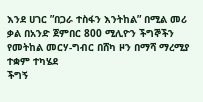እንደ ሀገር ”በጋራ ተስፋን እንትከል” በሚል መሪ ቃል በአንድ ጀምበር 800 ሚሊዮን ችግኞችን የመትከል መርሃ-ግብር በሸካ ዞን በማሻ ማረሚያ ተቋም ተካሄደ
ችግኝ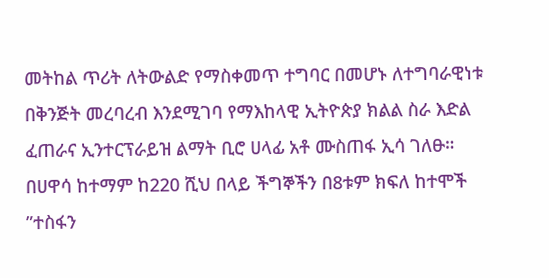መትከል ጥሪት ለትውልድ የማስቀመጥ ተግባር በመሆኑ ለተግባራዊነቱ በቅንጅት መረባረብ እንደሚገባ የማእከላዊ ኢትዮጵያ ክልል ስራ እድል ፈጠራና ኢንተርፕራይዝ ልማት ቢሮ ሀላፊ አቶ ሙስጠፋ ኢሳ ገለፁ።
በሀዋሳ ከተማም ከ220 ሺህ በላይ ችግኞችን በ8ቱም ክፍለ ከተሞች ”ተስፋን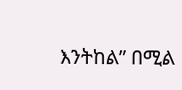እንትከል” በሚል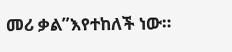መሪ ቃል”እየተከለች ነው።